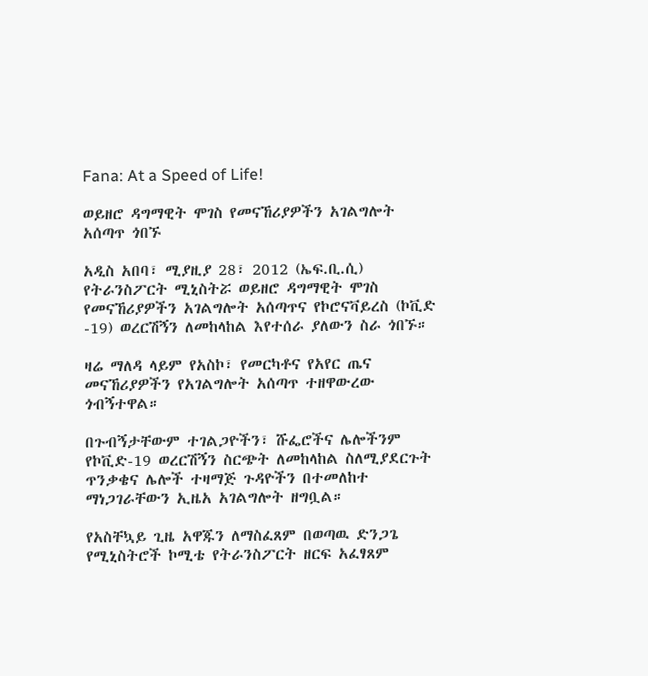Fana: At a Speed of Life!

ወይዘሮ ዳግማዊት ሞገስ የመናኸሪያዎችን አገልግሎት አሰጣጥ ጎበኙ

አዲስ አበባ፣ ሚያዚያ 28፣ 2012 (ኤፍ.ቢ.ሲ) የትራንስፖርት ሚኒስትሯ ወይዘሮ ዳግማዊት ሞገስ የመናኸሪያዎችን አገልግሎት አሰጣጥና የኮሮናቫይረስ (ኮቪድ -19) ወረርሽኝን ለመከላከል እየተሰራ ያለውን ስራ ጎበኙ።

ዛሬ ማለዳ ላይም የአስኮ፣ የመርካቶና የአየር ጤና መናኸሪያዎችን የአገልግሎት አሰጣጥ ተዘዋውረው ጎብኝተዋል።

በጉብኝታቸውም ተገልጋዮችን፣ ሹፌሮችና ሌሎችንም የኮቪድ-19 ወረርሽኝን ስርጭት ለመከላከል ስለሚያደርጉት ጥንቃቄና ሌሎች ተዛማጅ ጉዳዮችን በተመለከተ ማነጋገራቸውን ኢዜአ አገልግሎት ዘግቧል።

የአስቸኳይ ጊዜ አዋጁን ለማስፈጸም በወጣዉ ድንጋጌ የሚኒስትሮች ኮሚቴ የትራንስፖርት ዘርፍ አፈፃጸም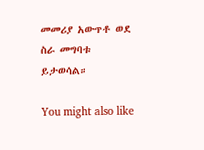መመሪያ አውጥቶ ወደ ስራ መግባቱ ይታወሳል።

You might also like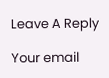Leave A Reply

Your email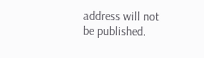address will not be published.